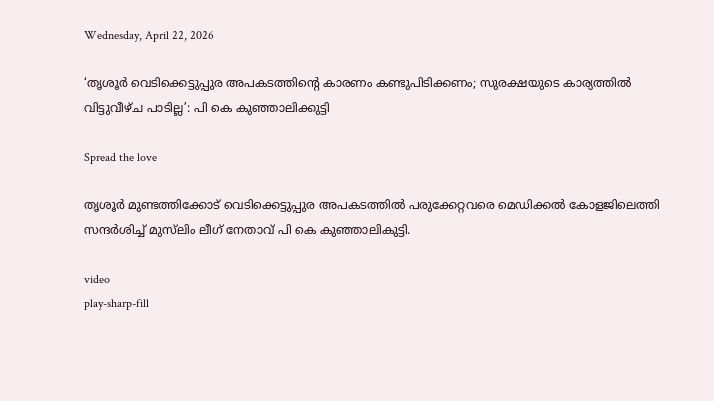Wednesday, April 22, 2026

‘തൃശൂര്‍ വെടിക്കെട്ടുപ്പുര അപകടത്തിന്റെ കാരണം കണ്ടുപിടിക്കണം; സുരക്ഷയുടെ കാര്യത്തില്‍ വിട്ടുവീഴ്ച പാടില്ല’: പി കെ കുഞ്ഞാലിക്കുട്ടി

Spread the love

തൃശൂർ മുണ്ടത്തിക്കോട് വെടിക്കെട്ടുപ്പുര അപകടത്തില്‍ പരുക്കേറ്റവരെ മെഡിക്കല്‍ കോളജിലെത്തി സന്ദർശിച്ച്‌ മുസ്‌ലിം ലീഗ് നേതാവ് പി കെ കുഞ്ഞാലികുട്ടി.

video
play-sharp-fill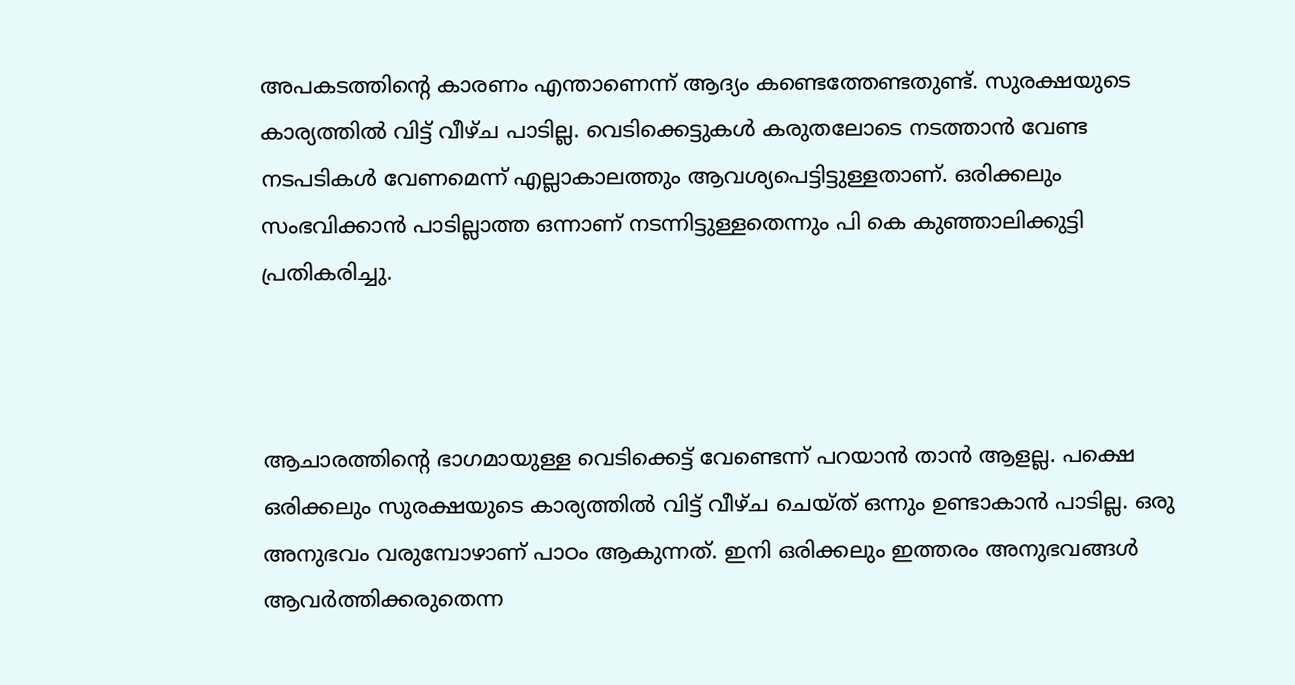അപകടത്തിന്റെ കാരണം എന്താണെന്ന് ആദ്യം കണ്ടെത്തേണ്ടതുണ്ട്. സുരക്ഷയുടെ കാര്യത്തില്‍ വിട്ട് വീഴ്ച പാടില്ല. വെടിക്കെട്ടുകള്‍ കരുതലോടെ നടത്താൻ വേണ്ട നടപടികള്‍ വേണമെന്ന് എല്ലാകാലത്തും ആവശ്യപെട്ടിട്ടുള്ളതാണ്. ഒരിക്കലും സംഭവിക്കാൻ പാടില്ലാത്ത ഒന്നാണ് നടന്നിട്ടുള്ളതെന്നും പി കെ കുഞ്ഞാലിക്കുട്ടി പ്രതികരിച്ചു.



ആചാരത്തിൻ്റെ ഭാഗമായുള്ള വെടിക്കെട്ട് വേണ്ടെന്ന് പറയാൻ താൻ ആളല്ല. പക്ഷെ ഒരിക്കലും സുരക്ഷയുടെ കാര്യത്തില്‍ വിട്ട് വീഴ്ച ചെയ്‌ത്‌ ഒന്നും ഉണ്ടാകാൻ പാടില്ല. ഒരു അനുഭവം വരുമ്പോഴാണ് പാഠം ആകുന്നത്. ഇനി ഒരിക്കലും ഇത്തരം അനുഭവങ്ങള്‍ ആവർത്തിക്കരുതെന്ന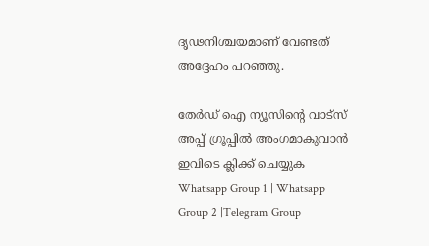ദൃഢനിശ്ചയമാണ് വേണ്ടത് അദ്ദേഹം പറഞ്ഞു.

തേർഡ് ഐ ന്യൂസിന്റെ വാട്സ് അപ്പ് ഗ്രൂപ്പിൽ അംഗമാകുവാൻ ഇവിടെ ക്ലിക്ക് ചെയ്യുക
Whatsapp Group 1 | Whatsapp Group 2 |Telegram Group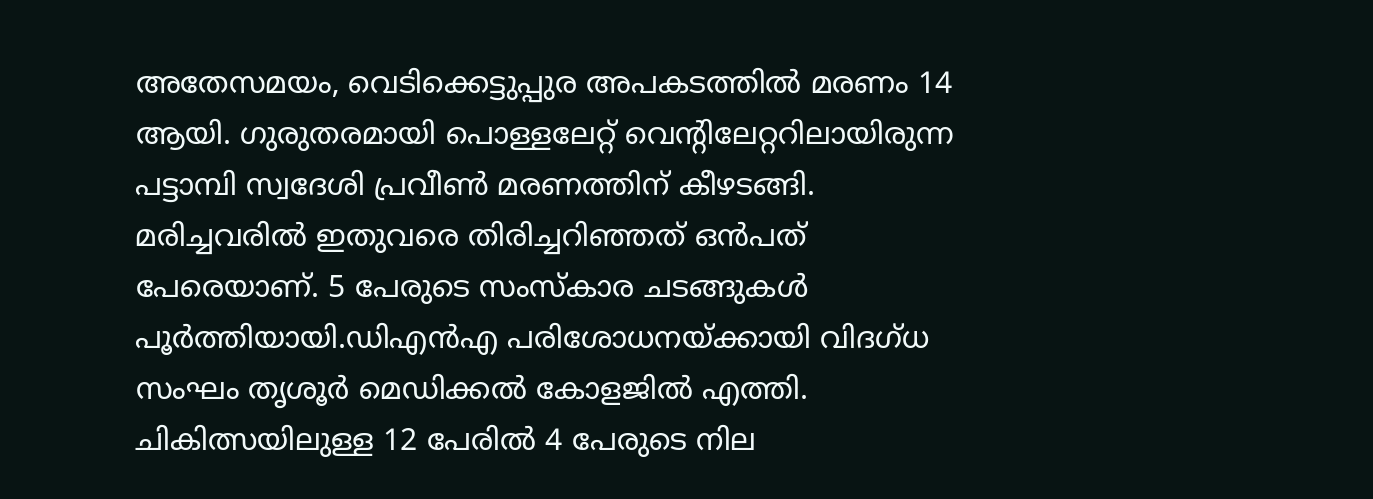അതേസമയം, വെടിക്കെട്ടുപ്പുര അപകടത്തില്‍ മരണം 14 ആയി. ഗുരുതരമായി പൊള്ളലേറ്റ് വെന്റിലേറ്ററിലായിരുന്ന പട്ടാമ്പി സ്വദേശി പ്രവീണ്‍ മരണത്തിന് കീഴടങ്ങി. മരിച്ചവരില്‍ ഇതുവരെ തിരിച്ചറിഞ്ഞത് ഒൻപത് പേരെയാണ്. 5 പേരുടെ സംസ്കാര ചടങ്ങുകള്‍ പൂർത്തിയായി.ഡിഎൻഎ പരിശോധനയ്ക്കായി വിദഗ്ധ സംഘം തൃശൂർ മെഡിക്കല്‍ കോളജില്‍ എത്തി. ചികിത്സയിലുള്ള 12 പേരില്‍ 4 പേരുടെ നില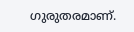ഗുരുതരമാണ്.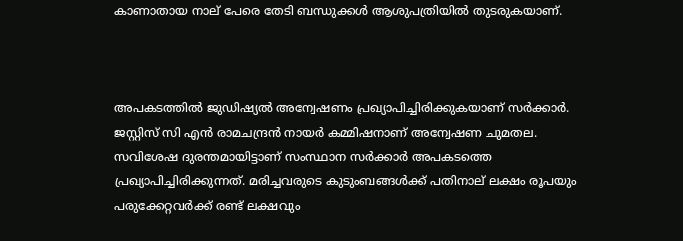കാണാതായ നാല് പേരെ തേടി ബന്ധുക്കള്‍ ആശുപത്രിയില്‍ തുടരുകയാണ്.



അപകടത്തില്‍ ജുഡിഷ്യല്‍ അന്വേഷണം പ്രഖ്യാപിച്ചിരിക്കുകയാണ് സർക്കാർ. ജസ്റ്റിസ് സി എൻ രാമചന്ദ്രൻ നായർ കമ്മിഷനാണ് അന്വേഷണ ചുമതല. സവിശേഷ ദുരന്തമായിട്ടാണ് സംസ്ഥാന സർക്കാർ അപകടത്തെ പ്രഖ്യാപിച്ചിരിക്കുന്നത്. മരിച്ചവരുടെ കുടുംബങ്ങള്‍ക്ക് പതിനാല് ലക്ഷം രൂപയും പരുക്കേറ്റവർക്ക് രണ്ട് ലക്ഷവും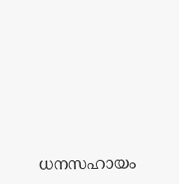ധനസഹായം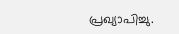പ്രഖ്യാപിച്ചു.